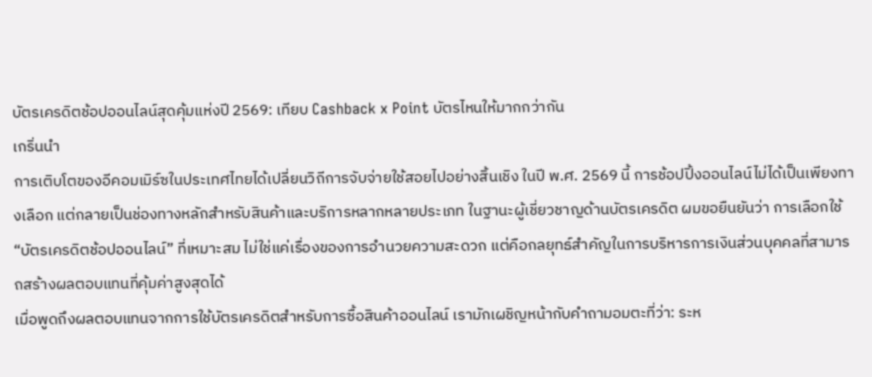บัตรเครดิตช้อปออนไลน์สุดคุ้มแห่งปี 2569: เทียบ Cashback x Point บัตรไหนให้มากกว่ากัน
เกริ่นนำ
การเติบโตของอีคอมเมิร์ซในประเทศไทยได้เปลี่ยนวิถีการจับจ่ายใช้สอยไปอย่างสิ้นเชิง ในปี พ.ศ. 2569 นี้ การช้อปปิ้งออนไลน์ไม่ได้เป็นเพียงทางเลือก แต่กลายเป็นช่องทางหลักสำหรับสินค้าและบริการหลากหลายประเภท ในฐานะผู้เชี่ยวชาญด้านบัตรเครดิต ผมขอยืนยันว่า การเลือกใช้ “บัตรเครดิตช้อปออนไลน์” ที่เหมาะสม ไม่ใช่แค่เรื่องของการอำนวยความสะดวก แต่คือกลยุทธ์สำคัญในการบริหารการเงินส่วนบุคคลที่สามารถสร้างผลตอบแทนที่คุ้มค่าสูงสุดได้
เมื่อพูดถึงผลตอบแทนจากการใช้บัตรเครดิตสำหรับการซื้อสินค้าออนไลน์ เรามักเผชิญหน้ากับคำถามอมตะที่ว่า: ระห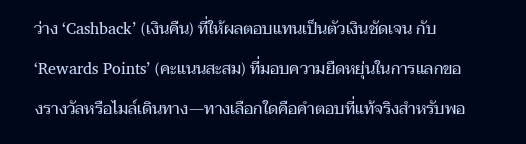ว่าง ‘Cashback’ (เงินคืน) ที่ให้ผลตอบแทนเป็นตัวเงินชัดเจน กับ ‘Rewards Points’ (คะแนนสะสม) ที่มอบความยืดหยุ่นในการแลกของรางวัลหรือไมล์เดินทาง—ทางเลือกใดคือคำตอบที่แท้จริงสำหรับพอ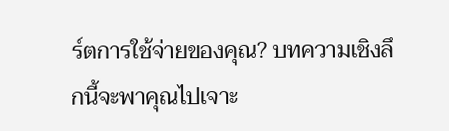ร์ตการใช้จ่ายของคุณ? บทความเชิงลึกนี้จะพาคุณไปเจาะ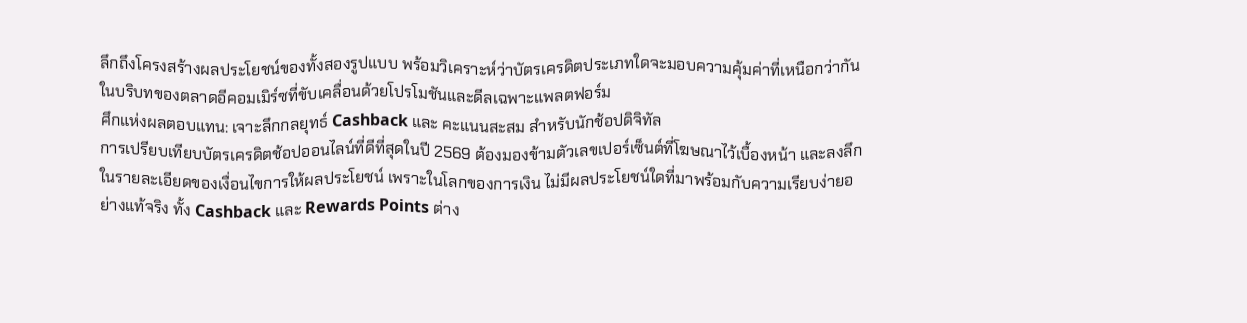ลึกถึงโครงสร้างผลประโยชน์ของทั้งสองรูปแบบ พร้อมวิเคราะห์ว่าบัตรเครดิตประเภทใดจะมอบความคุ้มค่าที่เหนือกว่ากันในบริบทของตลาดอีคอมเมิร์ซที่ขับเคลื่อนด้วยโปรโมชันและดีลเฉพาะแพลตฟอร์ม
ศึกแห่งผลตอบแทน: เจาะลึกกลยุทธ์ Cashback และ คะแนนสะสม สำหรับนักช้อปดิจิทัล
การเปรียบเทียบบัตรเครดิตช้อปออนไลน์ที่ดีที่สุดในปี 2569 ต้องมองข้ามตัวเลขเปอร์เซ็นต์ที่โฆษณาไว้เบื้องหน้า และลงลึกในรายละเอียดของเงื่อนไขการให้ผลประโยชน์ เพราะในโลกของการเงิน ไม่มีผลประโยชน์ใดที่มาพร้อมกับความเรียบง่ายอย่างแท้จริง ทั้ง Cashback และ Rewards Points ต่าง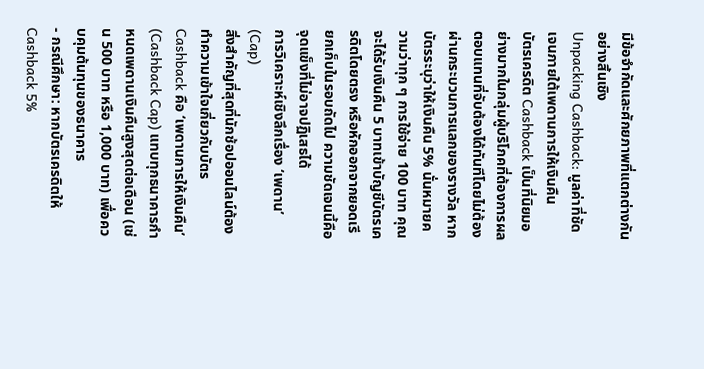มีข้อจำกัดและศักยภาพที่แตกต่างกันอย่างสิ้นเชิง
Unpacking Cashback: มูลค่าที่ชัดเจนภายใต้เพดานการให้เงินคืน
บัตรเครดิต Cashback เป็นที่นิยมอย่างมากในกลุ่มผู้บริโภคที่ต้องการผลตอบแทนที่จับต้องได้ทันทีโดยไม่ต้องผ่านกระบวนการแลกของรางวัล หากบัตรระบุว่าให้เงินคืน 5% นั่นหมายความว่าทุก ๆ การใช้จ่าย 100 บาท คุณจะได้รับเงินคืน 5 บาทเข้าบัญชีบัตรเครดิตโดยตรง หรือหักออกจากยอดเรียกเก็บในรอบถัดไป ความชัดเจนนี้คือจุดแข็งที่ไม่อาจปฏิเสธได้
การวิเคราะห์เชิงลึกเรื่อง ‘เพดาน’ (Cap)
สิ่งสำคัญที่สุดที่นักช้อปออนไลน์ต้องทำความเข้าใจเกี่ยวกับบัตร Cashback คือ ‘เพดานการให้เงินคืน’ (Cashback Cap) แทบทุกธนาคารกำหนดเพดานเงินคืนสูงสุดต่อเดือน (เช่น 500 บาท หรือ 1,000 บาท) เพื่อควบคุมต้นทุนของธนาคาร
- กรณีศึกษา: หากบัตรเครดิตให้ Cashback 5%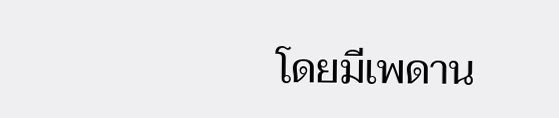โดยมีเพดาน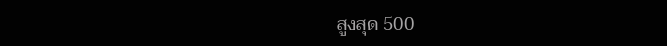สูงสุด 500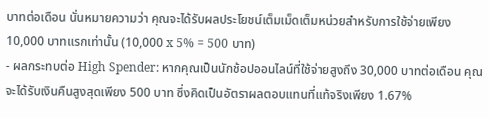บาทต่อเดือน นั่นหมายความว่า คุณจะได้รับผลประโยชน์เต็มเม็ดเต็มหน่วยสำหรับการใช้จ่ายเพียง 10,000 บาทแรกเท่านั้น (10,000 x 5% = 500 บาท)
- ผลกระทบต่อ High Spender: หากคุณเป็นนักช้อปออนไลน์ที่ใช้จ่ายสูงถึง 30,000 บาทต่อเดือน คุณจะได้รับเงินคืนสูงสุดเพียง 500 บาท ซึ่งคิดเป็นอัตราผลตอบแทนที่แท้จริงเพียง 1.67%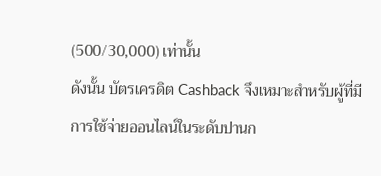(500/30,000) เท่านั้น
ดังนั้น บัตรเครดิต Cashback จึงเหมาะสำหรับผู้ที่มีการใช้จ่ายออนไลน์ในระดับปานก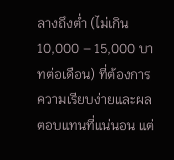ลางถึงต่ำ (ไม่เกิน 10,000 – 15,000 บาทต่อเดือน) ที่ต้องการความเรียบง่ายและผลตอบแทนที่แน่นอน แต่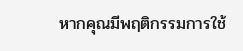หากคุณมีพฤติกรรมการใช้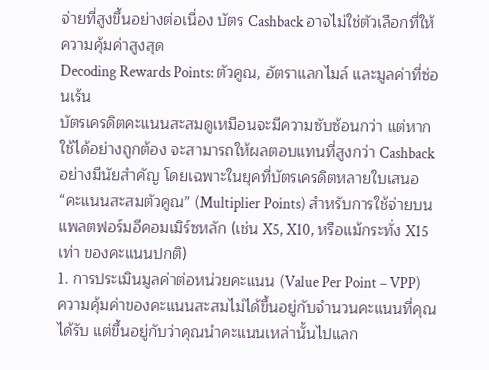จ่ายที่สูงขึ้นอย่างต่อเนื่อง บัตร Cashback อาจไม่ใช่ตัวเลือกที่ให้ความคุ้มค่าสูงสุด
Decoding Rewards Points: ตัวคูณ, อัตราแลกไมล์ และมูลค่าที่ซ่อนเร้น
บัตรเครดิตคะแนนสะสมดูเหมือนจะมีความซับซ้อนกว่า แต่หากใช้ได้อย่างถูกต้อง จะสามารถให้ผลตอบแทนที่สูงกว่า Cashback อย่างมีนัยสำคัญ โดยเฉพาะในยุคที่บัตรเครดิตหลายใบเสนอ “คะแนนสะสมตัวคูณ” (Multiplier Points) สำหรับการใช้จ่ายบนแพลตฟอร์มอีคอมเมิร์ซหลัก (เช่น X5, X10, หรือแม้กระทั่ง X15 เท่า ของคะแนนปกติ)
1. การประเมินมูลค่าต่อหน่วยคะแนน (Value Per Point – VPP)
ความคุ้มค่าของคะแนนสะสมไม่ได้ขึ้นอยู่กับจำนวนคะแนนที่คุณได้รับ แต่ขึ้นอยู่กับว่าคุณนำคะแนนเหล่านั้นไปแลก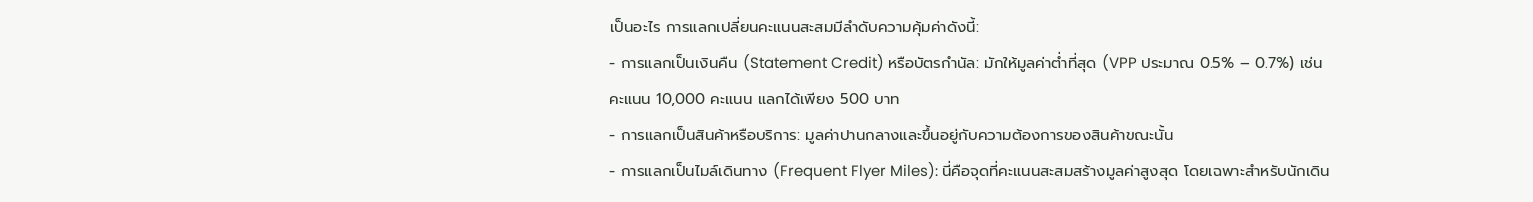เป็นอะไร การแลกเปลี่ยนคะแนนสะสมมีลำดับความคุ้มค่าดังนี้:
- การแลกเป็นเงินคืน (Statement Credit) หรือบัตรกำนัล: มักให้มูลค่าต่ำที่สุด (VPP ประมาณ 0.5% – 0.7%) เช่น คะแนน 10,000 คะแนน แลกได้เพียง 500 บาท
- การแลกเป็นสินค้าหรือบริการ: มูลค่าปานกลางและขึ้นอยู่กับความต้องการของสินค้าขณะนั้น
- การแลกเป็นไมล์เดินทาง (Frequent Flyer Miles): นี่คือจุดที่คะแนนสะสมสร้างมูลค่าสูงสุด โดยเฉพาะสำหรับนักเดิน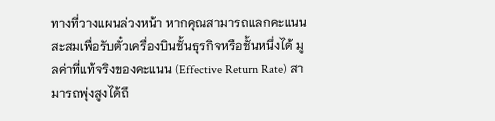ทางที่วางแผนล่วงหน้า หากคุณสามารถแลกคะแนนสะสมเพื่อรับตั๋วเครื่องบินชั้นธุรกิจหรือชั้นหนึ่งได้ มูลค่าที่แท้จริงของคะแนน (Effective Return Rate) สามารถพุ่งสูงได้ถึ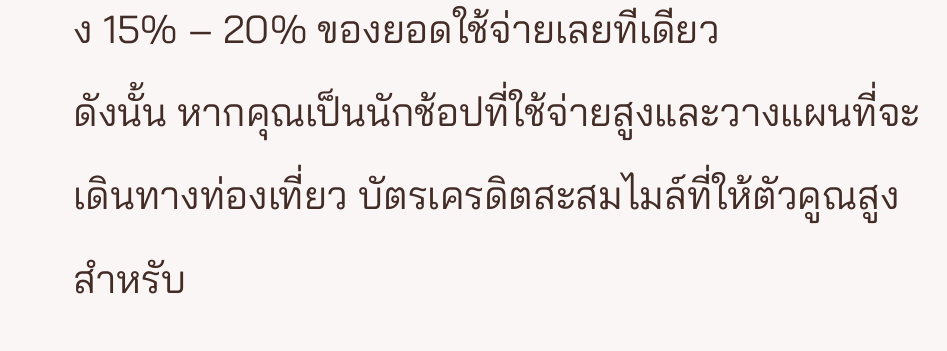ง 15% – 20% ของยอดใช้จ่ายเลยทีเดียว
ดังนั้น หากคุณเป็นนักช้อปที่ใช้จ่ายสูงและวางแผนที่จะเดินทางท่องเที่ยว บัตรเครดิตสะสมไมล์ที่ให้ตัวคูณสูงสำหรับ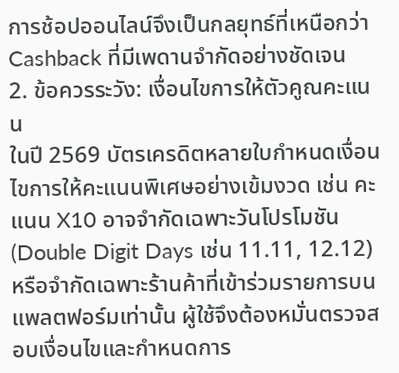การช้อปออนไลน์จึงเป็นกลยุทธ์ที่เหนือกว่า Cashback ที่มีเพดานจำกัดอย่างชัดเจน
2. ข้อควรระวัง: เงื่อนไขการให้ตัวคูณคะแนน
ในปี 2569 บัตรเครดิตหลายใบกำหนดเงื่อนไขการให้คะแนนพิเศษอย่างเข้มงวด เช่น คะแนน X10 อาจจำกัดเฉพาะวันโปรโมชัน (Double Digit Days เช่น 11.11, 12.12) หรือจำกัดเฉพาะร้านค้าที่เข้าร่วมรายการบนแพลตฟอร์มเท่านั้น ผู้ใช้จึงต้องหมั่นตรวจสอบเงื่อนไขและกำหนดการ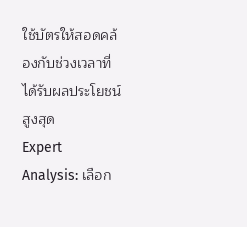ใช้บัตรให้สอดคล้องกับช่วงเวลาที่ได้รับผลประโยชน์สูงสุด
Expert Analysis: เลือก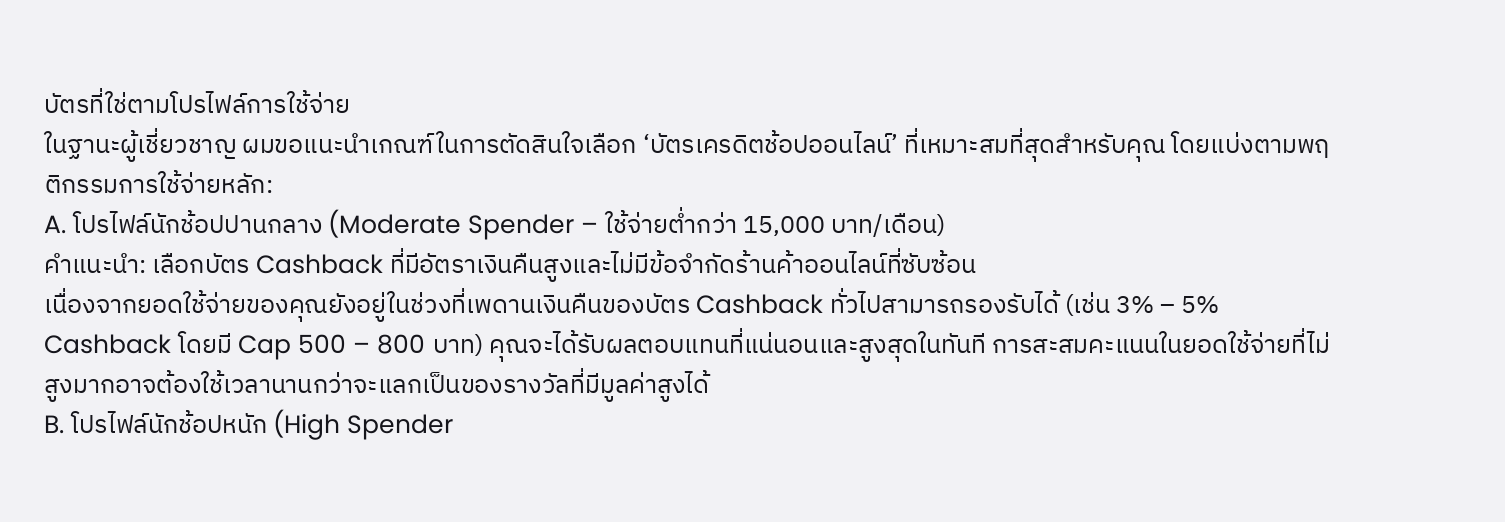บัตรที่ใช่ตามโปรไฟล์การใช้จ่าย
ในฐานะผู้เชี่ยวชาญ ผมขอแนะนำเกณฑ์ในการตัดสินใจเลือก ‘บัตรเครดิตช้อปออนไลน์’ ที่เหมาะสมที่สุดสำหรับคุณ โดยแบ่งตามพฤติกรรมการใช้จ่ายหลัก:
A. โปรไฟล์นักช้อปปานกลาง (Moderate Spender – ใช้จ่ายต่ำกว่า 15,000 บาท/เดือน)
คำแนะนำ: เลือกบัตร Cashback ที่มีอัตราเงินคืนสูงและไม่มีข้อจำกัดร้านค้าออนไลน์ที่ซับซ้อน
เนื่องจากยอดใช้จ่ายของคุณยังอยู่ในช่วงที่เพดานเงินคืนของบัตร Cashback ทั่วไปสามารถรองรับได้ (เช่น 3% – 5% Cashback โดยมี Cap 500 – 800 บาท) คุณจะได้รับผลตอบแทนที่แน่นอนและสูงสุดในทันที การสะสมคะแนนในยอดใช้จ่ายที่ไม่สูงมากอาจต้องใช้เวลานานกว่าจะแลกเป็นของรางวัลที่มีมูลค่าสูงได้
B. โปรไฟล์นักช้อปหนัก (High Spender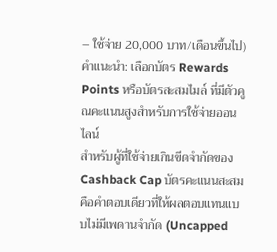– ใช้จ่าย 20,000 บาท/เดือนขึ้นไป)
คำแนะนำ: เลือกบัตร Rewards Points หรือบัตรสะสมไมล์ ที่มีตัวคูณคะแนนสูงสำหรับการใช้จ่ายออนไลน์
สำหรับผู้ที่ใช้จ่ายเกินขีดจำกัดของ Cashback Cap บัตรคะแนนสะสมคือคำตอบเดียวที่ให้ผลตอบแทนแบบไม่มีเพดานจำกัด (Uncapped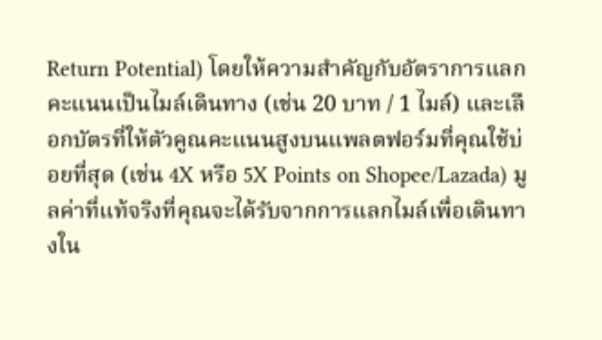Return Potential) โดยให้ความสำคัญกับอัตราการแลกคะแนนเป็นไมล์เดินทาง (เช่น 20 บาท / 1 ไมล์) และเลือกบัตรที่ให้ตัวคูณคะแนนสูงบนแพลตฟอร์มที่คุณใช้บ่อยที่สุด (เช่น 4X หรือ 5X Points on Shopee/Lazada) มูลค่าที่แท้จริงที่คุณจะได้รับจากการแลกไมล์เพื่อเดินทางใน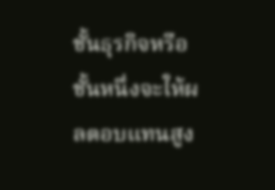ชั้นธุรกิจหรือชั้นหนึ่งจะให้ผลตอบแทนสูง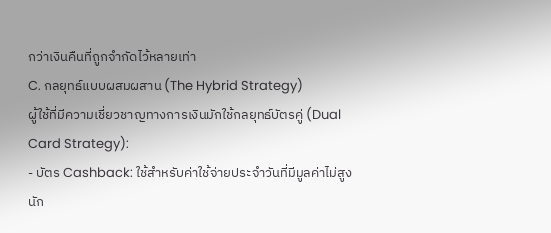กว่าเงินคืนที่ถูกจำกัดไว้หลายเท่า
C. กลยุทธ์แบบผสมผสาน (The Hybrid Strategy)
ผู้ใช้ที่มีความเชี่ยวชาญทางการเงินมักใช้กลยุทธ์บัตรคู่ (Dual Card Strategy):
- บัตร Cashback: ใช้สำหรับค่าใช้จ่ายประจำวันที่มีมูลค่าไม่สูงนัก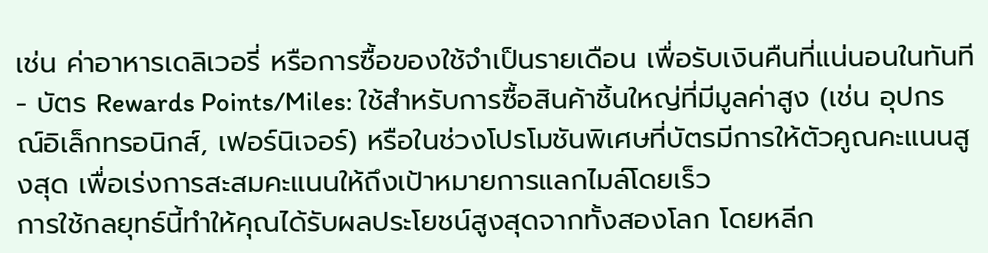เช่น ค่าอาหารเดลิเวอรี่ หรือการซื้อของใช้จำเป็นรายเดือน เพื่อรับเงินคืนที่แน่นอนในทันที
- บัตร Rewards Points/Miles: ใช้สำหรับการซื้อสินค้าชิ้นใหญ่ที่มีมูลค่าสูง (เช่น อุปกรณ์อิเล็กทรอนิกส์, เฟอร์นิเจอร์) หรือในช่วงโปรโมชันพิเศษที่บัตรมีการให้ตัวคูณคะแนนสูงสุด เพื่อเร่งการสะสมคะแนนให้ถึงเป้าหมายการแลกไมล์โดยเร็ว
การใช้กลยุทธ์นี้ทำให้คุณได้รับผลประโยชน์สูงสุดจากทั้งสองโลก โดยหลีก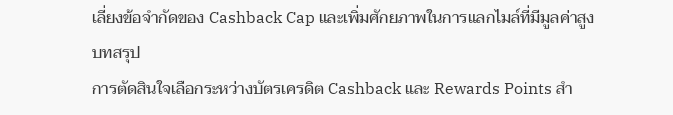เลี่ยงข้อจำกัดของ Cashback Cap และเพิ่มศักยภาพในการแลกไมล์ที่มีมูลค่าสูง
บทสรุป
การตัดสินใจเลือกระหว่างบัตรเครดิต Cashback และ Rewards Points สำ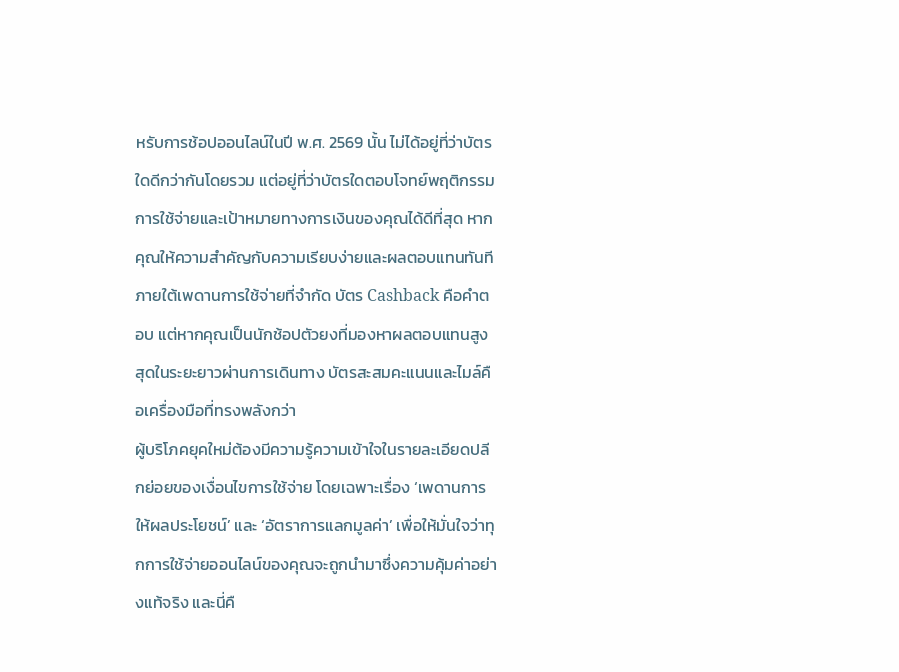หรับการช้อปออนไลน์ในปี พ.ศ. 2569 นั้น ไม่ได้อยู่ที่ว่าบัตรใดดีกว่ากันโดยรวม แต่อยู่ที่ว่าบัตรใดตอบโจทย์พฤติกรรมการใช้จ่ายและเป้าหมายทางการเงินของคุณได้ดีที่สุด หากคุณให้ความสำคัญกับความเรียบง่ายและผลตอบแทนทันทีภายใต้เพดานการใช้จ่ายที่จำกัด บัตร Cashback คือคำตอบ แต่หากคุณเป็นนักช้อปตัวยงที่มองหาผลตอบแทนสูงสุดในระยะยาวผ่านการเดินทาง บัตรสะสมคะแนนและไมล์คือเครื่องมือที่ทรงพลังกว่า
ผู้บริโภคยุคใหม่ต้องมีความรู้ความเข้าใจในรายละเอียดปลีกย่อยของเงื่อนไขการใช้จ่าย โดยเฉพาะเรื่อง ‘เพดานการให้ผลประโยชน์’ และ ‘อัตราการแลกมูลค่า’ เพื่อให้มั่นใจว่าทุกการใช้จ่ายออนไลน์ของคุณจะถูกนำมาซึ่งความคุ้มค่าอย่างแท้จริง และนี่คื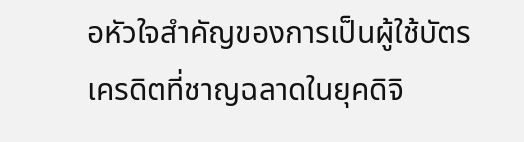อหัวใจสำคัญของการเป็นผู้ใช้บัตรเครดิตที่ชาญฉลาดในยุคดิจิ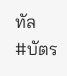ทัล
#บัตร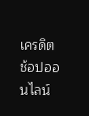เครดิตช้อปออนไลน์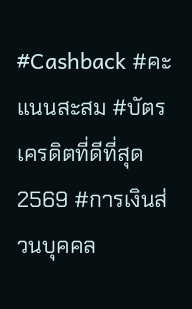#Cashback #คะแนนสะสม #บัตรเครดิตที่ดีที่สุด2569 #การเงินส่วนบุคคล